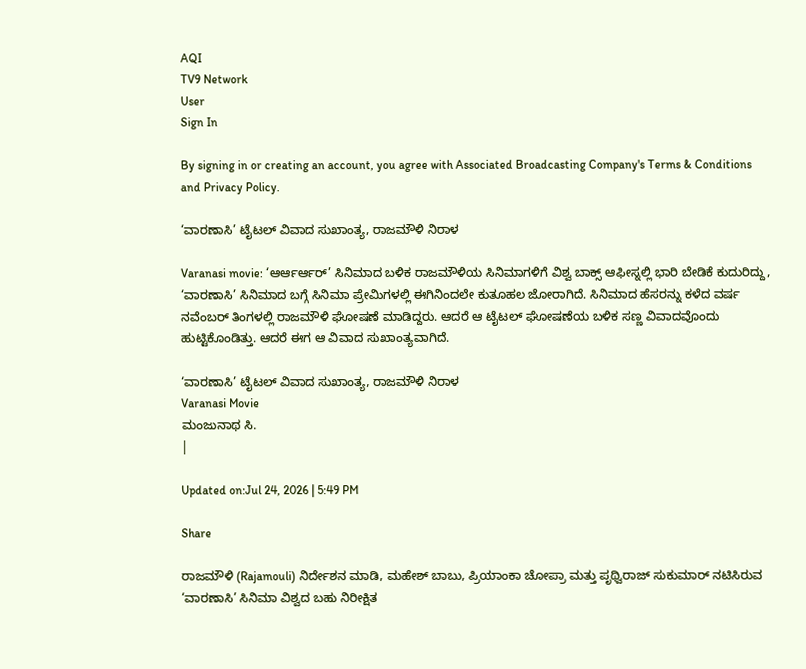AQI
TV9 Network
User
Sign In

By signing in or creating an account, you agree with Associated Broadcasting Company's Terms & Conditions and Privacy Policy.

‘ವಾರಣಾಸಿ’ ಟೈಟಲ್ ವಿವಾದ ಸುಖಾಂತ್ಯ, ರಾಜಮೌಳಿ ನಿರಾಳ

Varanasi movie: ‘ಆರ್ಆರ್ಆರ್’ ಸಿನಿಮಾದ ಬಳಿಕ ರಾಜಮೌಳಿಯ ಸಿನಿಮಾಗಳಿಗೆ ವಿಶ್ವ ಬಾಕ್ಸ್ ಆಫೀಸ್ನಲ್ಲಿ ಭಾರಿ ಬೇಡಿಕೆ ಕುದುರಿದ್ದು, ‘ವಾರಣಾಸಿ’ ಸಿನಿಮಾದ ಬಗ್ಗೆ ಸಿನಿಮಾ ಪ್ರೇಮಿಗಳಲ್ಲಿ ಈಗಿನಿಂದಲೇ ಕುತೂಹಲ ಜೋರಾಗಿದೆ. ಸಿನಿಮಾದ ಹೆಸರನ್ನು ಕಳೆದ ವರ್ಷ ನವೆಂಬರ್ ತಿಂಗಳಲ್ಲಿ ರಾಜಮೌಳಿ ಘೋಷಣೆ ಮಾಡಿದ್ದರು. ಆದರೆ ಆ ಟೈಟಲ್ ಘೋಷಣೆಯ ಬಳಿಕ ಸಣ್ಣ ವಿವಾದವೊಂದು ಹುಟ್ಟಿಕೊಂಡಿತ್ತು. ಆದರೆ ಈಗ ಆ ವಿವಾದ ಸುಖಾಂತ್ಯವಾಗಿದೆ.

‘ವಾರಣಾಸಿ’ ಟೈಟಲ್ ವಿವಾದ ಸುಖಾಂತ್ಯ, ರಾಜಮೌಳಿ ನಿರಾಳ
Varanasi Movie
ಮಂಜುನಾಥ ಸಿ.
|

Updated on:Jul 24, 2026 | 5:49 PM

Share

ರಾಜಮೌಳಿ (Rajamouli) ನಿರ್ದೇಶನ ಮಾಡಿ, ಮಹೇಶ್ ಬಾಬು, ಪ್ರಿಯಾಂಕಾ ಚೋಪ್ರಾ ಮತ್ತು ಪೃಥ್ವಿರಾಜ್ ಸುಕುಮಾರ್ ನಟಿಸಿರುವ ‘ವಾರಣಾಸಿ’ ಸಿನಿಮಾ ವಿಶ್ವದ ಬಹು ನಿರೀಕ್ಷಿತ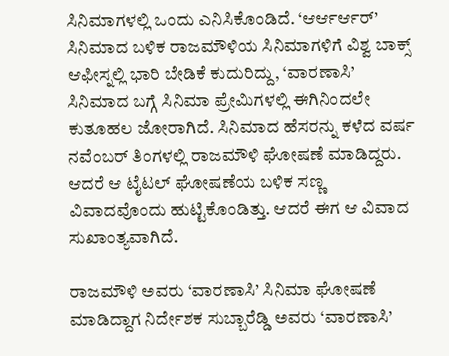ಸಿನಿಮಾಗಳಲ್ಲಿ ಒಂದು ಎನಿಸಿಕೊಂಡಿದೆ. ‘ಆರ್ಆರ್ಆರ್’ ಸಿನಿಮಾದ ಬಳಿಕ ರಾಜಮೌಳಿಯ ಸಿನಿಮಾಗಳಿಗೆ ವಿಶ್ವ ಬಾಕ್ಸ್ ಆಫೀಸ್ನಲ್ಲಿ ಭಾರಿ ಬೇಡಿಕೆ ಕುದುರಿದ್ದು, ‘ವಾರಣಾಸಿ’ ಸಿನಿಮಾದ ಬಗ್ಗೆ ಸಿನಿಮಾ ಪ್ರೇಮಿಗಳಲ್ಲಿ ಈಗಿನಿಂದಲೇ ಕುತೂಹಲ ಜೋರಾಗಿದೆ. ಸಿನಿಮಾದ ಹೆಸರನ್ನು ಕಳೆದ ವರ್ಷ ನವೆಂಬರ್ ತಿಂಗಳಲ್ಲಿ ರಾಜಮೌಳಿ ಘೋಷಣೆ ಮಾಡಿದ್ದರು. ಆದರೆ ಆ ಟೈಟಲ್ ಘೋಷಣೆಯ ಬಳಿಕ ಸಣ್ಣ ವಿವಾದವೊಂದು ಹುಟ್ಟಿಕೊಂಡಿತ್ತು. ಆದರೆ ಈಗ ಆ ವಿವಾದ ಸುಖಾಂತ್ಯವಾಗಿದೆ.

ರಾಜಮೌಳಿ ಅವರು ‘ವಾರಣಾಸಿ’ ಸಿನಿಮಾ ಘೋಷಣೆ ಮಾಡಿದ್ದಾಗ ನಿರ್ದೇಶಕ ಸುಬ್ಬಾರೆಡ್ಡಿ ಅವರು ‘ವಾರಣಾಸಿ’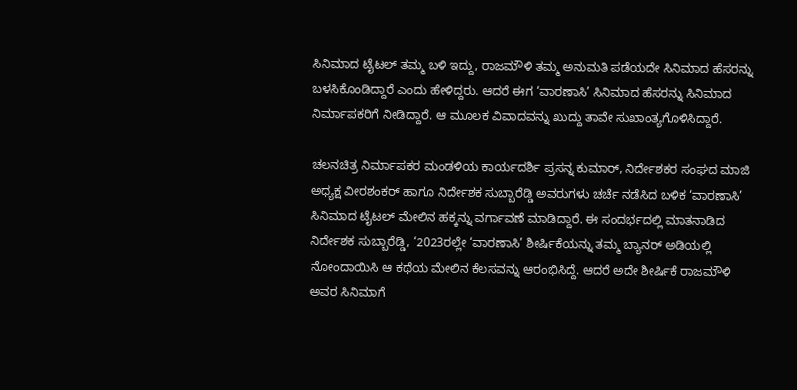ಸಿನಿಮಾದ ಟೈಟಲ್ ತಮ್ಮ ಬಳಿ ಇದ್ದು, ರಾಜಮೌಳಿ ತಮ್ಮ ಅನುಮತಿ ಪಡೆಯದೇ ಸಿನಿಮಾದ ಹೆಸರನ್ನು ಬಳಸಿಕೊಂಡಿದ್ದಾರೆ ಎಂದು ಹೇಳಿದ್ದರು. ಆದರೆ ಈಗ ‘ವಾರಣಾಸಿ’ ಸಿನಿಮಾದ ಹೆಸರನ್ನು ಸಿನಿಮಾದ ನಿರ್ಮಾಪಕರಿಗೆ ನೀಡಿದ್ದಾರೆ. ಆ ಮೂಲಕ ವಿವಾದವನ್ನು ಖುದ್ದು ತಾವೇ ಸುಖಾಂತ್ಯಗೊಳಿಸಿದ್ದಾರೆ.

ಚಲನಚಿತ್ರ ನಿರ್ಮಾಪಕರ ಮಂಡಳಿಯ ಕಾರ್ಯದರ್ಶಿ ಪ್ರಸನ್ನ ಕುಮಾರ್, ನಿರ್ದೇಶಕರ ಸಂಘದ ಮಾಜಿ ಅಧ್ಯಕ್ಷ ವೀರಶಂಕರ್ ಹಾಗೂ ನಿರ್ದೇಶಕ ಸುಬ್ಬಾರೆಡ್ಡಿ ಅವರುಗಳು ಚರ್ಚೆ ನಡೆಸಿದ ಬಳಿಕ ‘ವಾರಣಾಸಿ’ ಸಿನಿಮಾದ ಟೈಟಲ್ ಮೇಲಿನ ಹಕ್ಕನ್ನು ವರ್ಗಾವಣೆ ಮಾಡಿದ್ದಾರೆ. ಈ ಸಂದರ್ಭದಲ್ಲಿ ಮಾತನಾಡಿದ ನಿರ್ದೇಶಕ ಸುಬ್ಬಾರೆಡ್ಡಿ, ‘2023ರಲ್ಲೇ ‘ವಾರಣಾಸಿ’ ಶೀರ್ಷಿಕೆಯನ್ನು ತಮ್ಮ ಬ್ಯಾನರ್ ಅಡಿಯಲ್ಲಿ ನೋಂದಾಯಿಸಿ ಆ ಕಥೆಯ ಮೇಲಿನ ಕೆಲಸವನ್ನು ಆರಂಭಿಸಿದ್ದೆ. ಆದರೆ ಅದೇ ಶೀರ್ಷಿಕೆ ರಾಜಮೌಳಿ ಅವರ ಸಿನಿಮಾಗೆ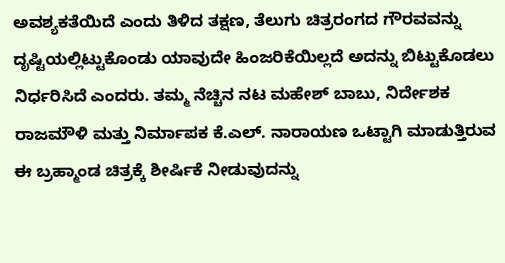ಅವಶ್ಯಕತೆಯಿದೆ ಎಂದು ತಿಳಿದ ತಕ್ಷಣ, ತೆಲುಗು ಚಿತ್ರರಂಗದ ಗೌರವವನ್ನು ದೃಷ್ಟಿಯಲ್ಲಿಟ್ಟುಕೊಂಡು ಯಾವುದೇ ಹಿಂಜರಿಕೆಯಿಲ್ಲದೆ ಅದನ್ನು ಬಿಟ್ಟುಕೊಡಲು ನಿರ್ಧರಿಸಿದೆ ಎಂದರು. ತಮ್ಮ ನೆಚ್ಚಿನ ನಟ ಮಹೇಶ್ ಬಾಬು, ನಿರ್ದೇಶಕ ರಾಜಮೌಳಿ ಮತ್ತು ನಿರ್ಮಾಪಕ ಕೆ.ಎಲ್. ನಾರಾಯಣ ಒಟ್ಟಾಗಿ ಮಾಡುತ್ತಿರುವ ಈ ಬ್ರಹ್ಮಾಂಡ ಚಿತ್ರಕ್ಕೆ ಶೀರ್ಷಿಕೆ ನೀಡುವುದನ್ನು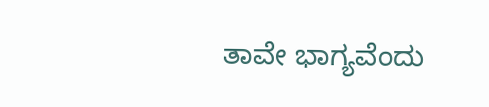ತಾವೇ ಭಾಗ್ಯವೆಂದು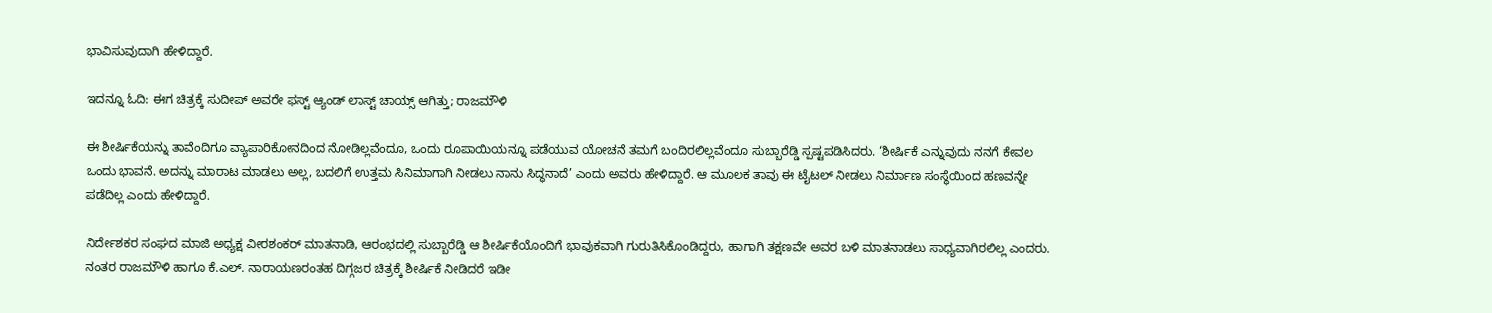ಭಾವಿಸುವುದಾಗಿ ಹೇಳಿದ್ದಾರೆ.

ಇದನ್ನೂ ಓದಿ: ಈಗ ಚಿತ್ರಕ್ಕೆ ಸುದೀಪ್ ಅವರೇ ಫಸ್ಟ್ ಆ್ಯಂಡ್ ಲಾಸ್ಟ್ ಚಾಯ್ಸ್ ಆಗಿತ್ತು; ರಾಜಮೌಳಿ

ಈ ಶೀರ್ಷಿಕೆಯನ್ನು ತಾವೆಂದಿಗೂ ವ್ಯಾಪಾರಿಕೋನದಿಂದ ನೋಡಿಲ್ಲವೆಂದೂ, ಒಂದು ರೂಪಾಯಿಯನ್ನೂ ಪಡೆಯುವ ಯೋಚನೆ ತಮಗೆ ಬಂದಿರಲಿಲ್ಲವೆಂದೂ ಸುಬ್ಬಾರೆಡ್ಡಿ ಸ್ಪಷ್ಟಪಡಿಸಿದರು. ‘ಶೀರ್ಷಿಕೆ ಎನ್ನುವುದು ನನಗೆ ಕೇವಲ ಒಂದು ಭಾವನೆ. ಅದನ್ನು ಮಾರಾಟ ಮಾಡಲು ಅಲ್ಲ, ಬದಲಿಗೆ ಉತ್ತಮ ಸಿನಿಮಾಗಾಗಿ ನೀಡಲು ನಾನು ಸಿದ್ಧನಾದೆ’ ಎಂದು ಅವರು ಹೇಳಿದ್ದಾರೆ. ಆ ಮೂಲಕ ತಾವು ಈ ಟೈಟಲ್ ನೀಡಲು ನಿರ್ಮಾಣ ಸಂಸ್ಥೆಯಿಂದ ಹಣವನ್ನೇ ಪಡೆದಿಲ್ಲ ಎಂದು ಹೇಳಿದ್ದಾರೆ.

ನಿರ್ದೇಶಕರ ಸಂಘದ ಮಾಜಿ ಅಧ್ಯಕ್ಷ ವೀರಶಂಕರ್ ಮಾತನಾಡಿ, ಆರಂಭದಲ್ಲಿ ಸುಬ್ಬಾರೆಡ್ಡಿ ಆ ಶೀರ್ಷಿಕೆಯೊಂದಿಗೆ ಭಾವುಕವಾಗಿ ಗುರುತಿಸಿಕೊಂಡಿದ್ದರು, ಹಾಗಾಗಿ ತಕ್ಷಣವೇ ಅವರ ಬಳಿ ಮಾತನಾಡಲು ಸಾಧ್ಯವಾಗಿರಲಿಲ್ಲ ಎಂದರು. ನಂತರ ರಾಜಮೌಳಿ ಹಾಗೂ ಕೆ.ಎಲ್. ನಾರಾಯಣರಂತಹ ದಿಗ್ಗಜರ ಚಿತ್ರಕ್ಕೆ ಶೀರ್ಷಿಕೆ ನೀಡಿದರೆ ಇಡೀ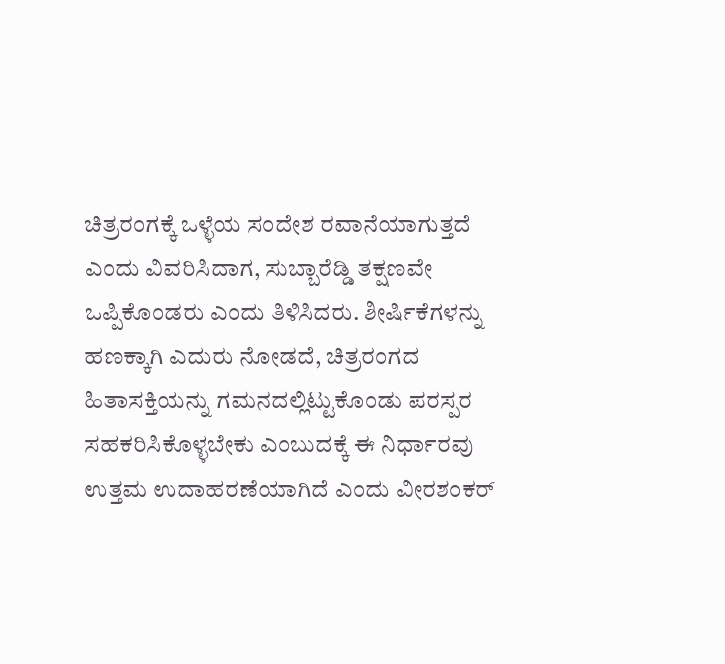ಚಿತ್ರರಂಗಕ್ಕೆ ಒಳ್ಳೆಯ ಸಂದೇಶ ರವಾನೆಯಾಗುತ್ತದೆ ಎಂದು ವಿವರಿಸಿದಾಗ, ಸುಬ್ಬಾರೆಡ್ಡಿ ತಕ್ಷಣವೇ ಒಪ್ಪಿಕೊಂಡರು ಎಂದು ತಿಳಿಸಿದರು. ಶೀರ್ಷಿಕೆಗಳನ್ನು ಹಣಕ್ಕಾಗಿ ಎದುರು ನೋಡದೆ, ಚಿತ್ರರಂಗದ ಹಿತಾಸಕ್ತಿಯನ್ನು ಗಮನದಲ್ಲಿಟ್ಟುಕೊಂಡು ಪರಸ್ಪರ ಸಹಕರಿಸಿಕೊಳ್ಳಬೇಕು ಎಂಬುದಕ್ಕೆ ಈ ನಿರ್ಧಾರವು ಉತ್ತಮ ಉದಾಹರಣೆಯಾಗಿದೆ ಎಂದು ವೀರಶಂಕರ್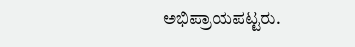ಅಭಿಪ್ರಾಯಪಟ್ಟರು.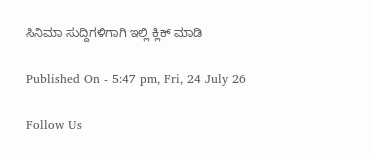ಸಿನಿಮಾ ಸುದ್ದಿಗಳಿಗಾಗಿ ಇಲ್ಲಿ ಕ್ಲಿಕ್ ಮಾಡಿ

Published On - 5:47 pm, Fri, 24 July 26

Follow Us